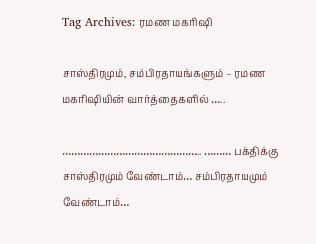Tag Archives: ரமண மகரிஷி

சாஸ்திரமும், சம்பிரதாயங்களும் – ரமண மகரிஷியின் வார்த்தைகளில் …..

……………………………………….. ……… பக்திக்கு சாஸ்திரமும் வேண்டாம்… சம்பிரதாயமும் வேண்டாம்…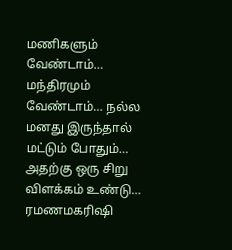மணிகளும் வேண்டாம்… மந்திரமும் வேண்டாம்… நல்ல மனது இருந்தால் மட்டும் போதும்… அதற்கு ஒரு சிறு விளக்கம் உண்டு… ரமணமகரிஷி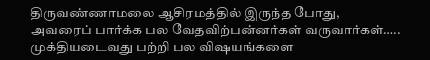திருவண்ணாமலை ஆசிரமத்தில் இருந்த போது, அவரைப் பார்க்க பல வேதவிற்பன்னர்கள் வருவார்கள்….. முக்தியடைவது பற்றி பல விஷயங்களை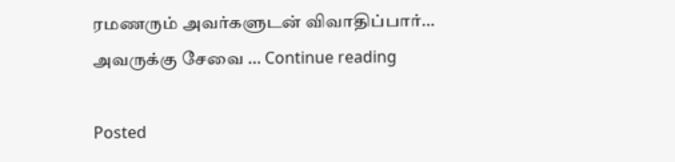ரமணரும் அவர்களுடன் விவாதிப்பார்… அவருக்கு சேவை … Continue reading

Posted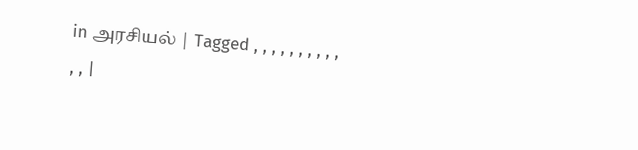in அரசியல் | Tagged , , , , , , , , , , , , |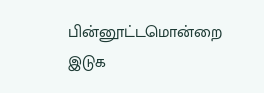பின்னூட்டமொன்றை இடுக